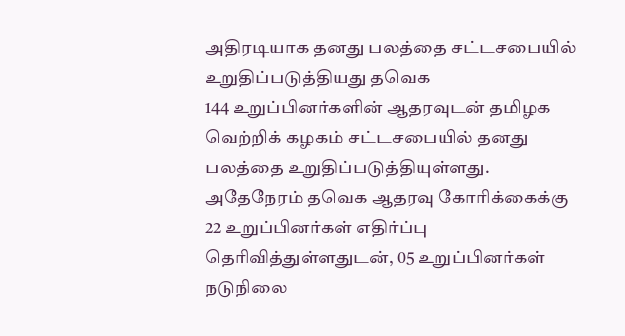அதிரடியாக தனது பலத்தை சட்டசபையில் உறுதிப்படுத்தியது தவெக
144 உறுப்பினர்களின் ஆதரவுடன் தமிழக வெற்றிக் கழகம் சட்டசபையில் தனது பலத்தை உறுதிப்படுத்தியுள்ளது.
அதேநேரம் தவெக ஆதரவு கோரிக்கைக்கு 22 உறுப்பினர்கள் எதிர்ப்பு தெரிவித்துள்ளதுடன், 05 உறுப்பினர்கள் நடுநிலை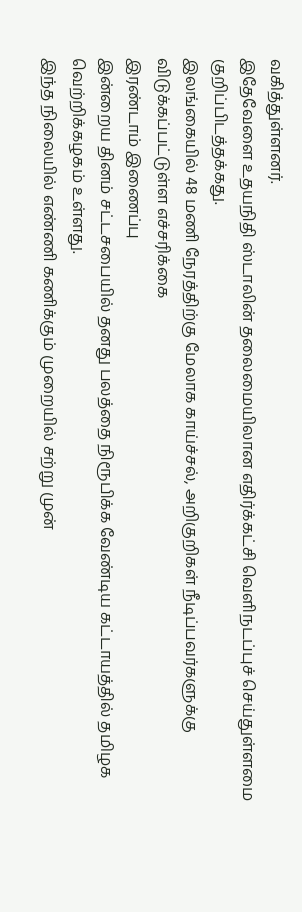வகித்துள்ளனர்.
இதேவேளை உதயநிதி ஸ்டாலின் தலைமையிலான எதிர்க்கட்சி வெளிநடப்புச் செய்துள்ளமை குறிப்பிடத்தக்கது.
இலங்கையில் 48 மணி நேரத்திற்கு மேலாக காய்ச்சல், அறிகுறிகள் நீடிப்பவர்களுக்கு விடுக்கப்பட்டுள்ள எச்சரிக்கை
இரண்டாம் இணைப்பு
இன்றைய தினம் சட்டசபையில் தனது பலத்தை நிரூபிக்க வேண்டிய கட்டாயத்தில் தமிழக வெற்றிக்கழகம் உள்ளது.
இந்த நிலையில் எண்ணி கணிக்கும் முறையில் சற்று முன்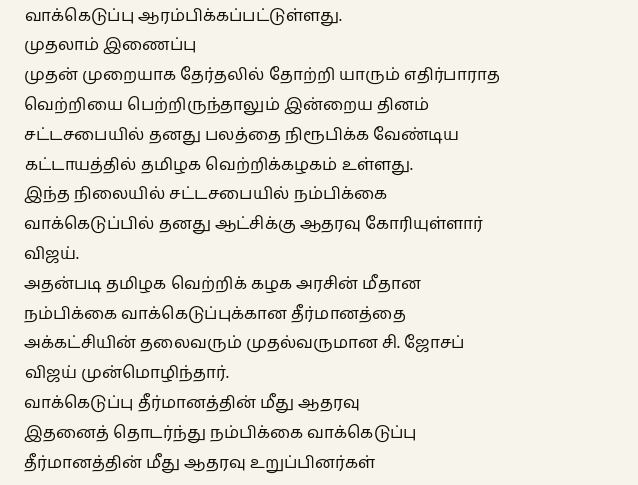வாக்கெடுப்பு ஆரம்பிக்கப்பட்டுள்ளது.
முதலாம் இணைப்பு
முதன் முறையாக தேர்தலில் தோற்றி யாரும் எதிர்பாராத வெற்றியை பெற்றிருந்தாலும் இன்றைய தினம் சட்டசபையில் தனது பலத்தை நிரூபிக்க வேண்டிய கட்டாயத்தில் தமிழக வெற்றிக்கழகம் உள்ளது.
இந்த நிலையில் சட்டசபையில் நம்பிக்கை வாக்கெடுப்பில் தனது ஆட்சிக்கு ஆதரவு கோரியுள்ளார் விஜய்.
அதன்படி தமிழக வெற்றிக் கழக அரசின் மீதான நம்பிக்கை வாக்கெடுப்புக்கான தீர்மானத்தை அக்கட்சியின் தலைவரும் முதல்வருமான சி. ஜோசப் விஜய் முன்மொழிந்தார்.
வாக்கெடுப்பு தீர்மானத்தின் மீது ஆதரவு
இதனைத் தொடர்ந்து நம்பிக்கை வாக்கெடுப்பு தீர்மானத்தின் மீது ஆதரவு உறுப்பினர்கள்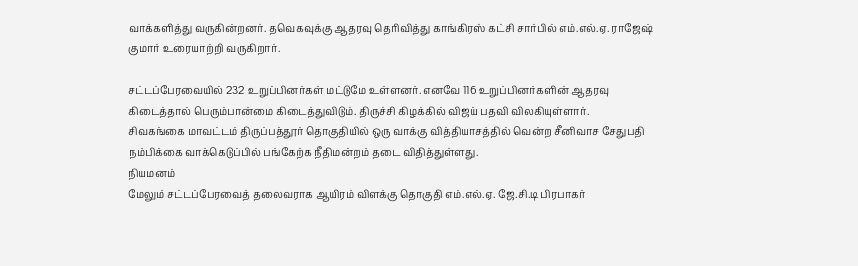வாக்களித்து வருகின்றனர். தவெகவுக்கு ஆதரவு தெரிவித்து காங்கிரஸ் கட்சி சார்பில் எம்.எல்.ஏ. ராஜேஷ் குமார் உரையாற்றி வருகிறார்.

சட்டப்பேரவையில் 232 உறுப்பினர்கள் மட்டுமே உள்ளனர். எனவே 116 உறுப்பினர்களின் ஆதரவு கிடைத்தால் பெரும்பான்மை கிடைத்துவிடும். திருச்சி கிழக்கில் விஜய் பதவி விலகியுள்ளார்.
சிவகங்கை மாவட்டம் திருப்பத்தூர் தொகுதியில் ஒரு வாக்கு வித்தியாசத்தில் வென்ற சீனிவாச சேதுபதி நம்பிக்கை வாக்கெடுப்பில் பங்கேற்க நீதிமன்றம் தடை விதித்துள்ளது.
நியமனம்
மேலும் சட்டப்பேரவைத் தலைவராக ஆயிரம் விளக்கு தொகுதி எம்.எல்.ஏ. ஜே.சி.டி பிரபாகர்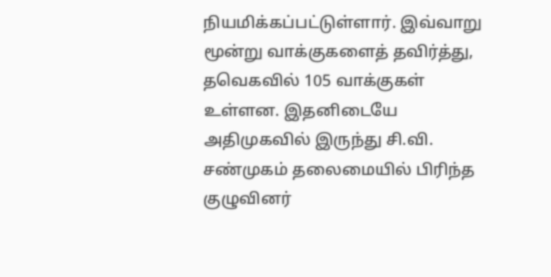நியமிக்கப்பட்டுள்ளார். இவ்வாறு மூன்று வாக்குகளைத் தவிர்த்து, தவெகவில் 105 வாக்குகள் உள்ளன. இதனிடையே அதிமுகவில் இருந்து சி.வி. சண்முகம் தலைமையில் பிரிந்த குழுவினர்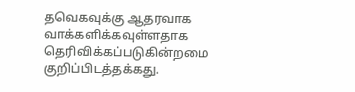தவெகவுக்கு ஆதரவாக வாக்களிக்கவுள்ளதாக தெரிவிக்கப்படுகின்றமை குறிப்பிடத்தக்கது.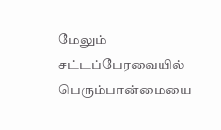மேலும் சட்டப்பேரவையில் பெரும்பான்மையை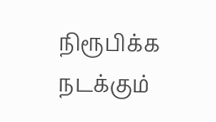நிரூபிக்க நடக்கும்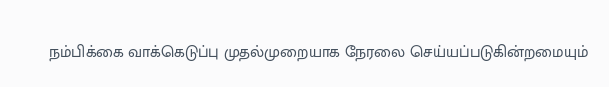நம்பிக்கை வாக்கெடுப்பு முதல்முறையாக நேரலை செய்யப்படுகின்றமையும்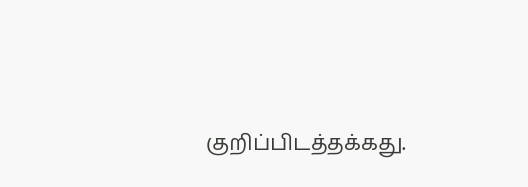குறிப்பிடத்தக்கது.